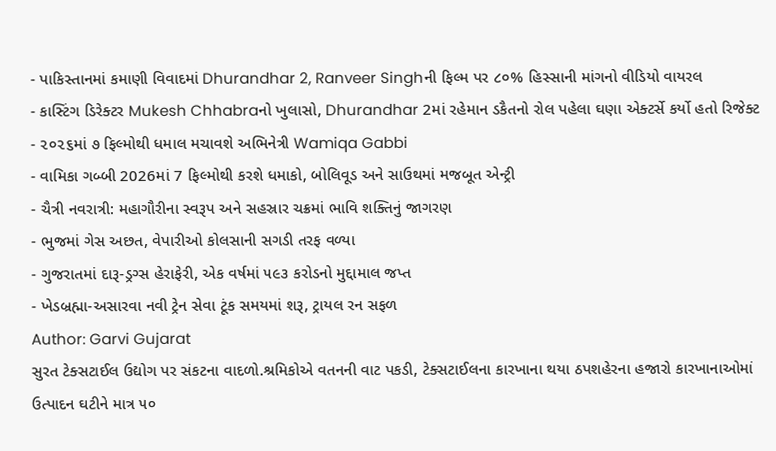- પાકિસ્તાનમાં કમાણી વિવાદમાં Dhurandhar 2, Ranveer Singhની ફિલ્મ પર ૮૦% હિસ્સાની માંગનો વીડિયો વાયરલ
- કાસ્ટિંગ ડિરેક્ટર Mukesh Chhabraનો ખુલાસો, Dhurandhar 2માં રહેમાન ડકૈતનો રોલ પહેલા ઘણા એક્ટર્સે કર્યો હતો રિજેક્ટ
- ૨૦૨૬માં ૭ ફિલ્મોથી ધમાલ મચાવશે અભિનેત્રી Wamiqa Gabbi
- વામિકા ગબ્બી 2026માં 7 ફિલ્મોથી કરશે ધમાકો, બોલિવૂડ અને સાઉથમાં મજબૂત એન્ટ્રી
- ચૈત્રી નવરાત્રી: મહાગૌરીના સ્વરૂપ અને સહસ્રાર ચક્રમાં ભાવિ શક્તિનું જાગરણ
- ભુજમાં ગેસ અછત, વેપારીઓ કોલસાની સગડી તરફ વળ્યા
- ગુજરાતમાં દારૂ-ડ્રગ્સ હેરાફેરી, એક વર્ષમાં ૫૯૩ કરોડનો મુદ્દામાલ જપ્ત
- ખેડબ્રહ્મા-અસારવા નવી ટ્રેન સેવા ટૂંક સમયમાં શરૂ, ટ્રાયલ રન સફળ
Author: Garvi Gujarat
સુરત ટેક્સટાઈલ ઉદ્યોગ પર સંકટના વાદળો.શ્રમિકોએ વતનની વાટ પકડી, ટેક્સટાઈલના કારખાના થયા ઠપશહેરના હજારો કારખાનાઓમાં ઉત્પાદન ઘટીને માત્ર ૫૦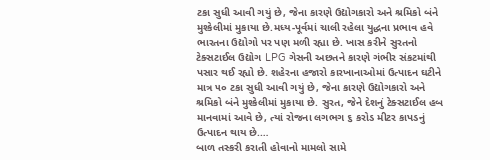ટકા સુધી આવી ગયું છે, જેના કારણે ઉદ્યોગકારો અને શ્રમિકો બંને મુશ્કેલીમાં મુકાયા છે.મધ્ય-પૂર્વમાં ચાલી રહેલા યુદ્ધના પ્રભાવ હવે ભારતના ઉદ્યોગો પર પણ મળી રહ્યા છે. ખાસ કરીને સુરતનો ટેક્સટાઈલ ઉદ્યોગ LPG ગેસની અછતને કારણે ગંભીર સંકટમાંથી પસાર થઈ રહ્યો છે. શહેરના હજારો કારખાનાઓમાં ઉત્પાદન ઘટીને માત્ર ૫૦ ટકા સુધી આવી ગયું છે, જેના કારણે ઉદ્યોગકારો અને શ્રમિકો બંને મુશ્કેલીમાં મુકાયા છે. સુરત, જેને દેશનું ટેક્સટાઈલ હબ માનવામાં આવે છે, ત્યાં રોજના લગભગ ૬ કરોડ મીટર કાપડનું ઉત્પાદન થાય છે.…
બાળ તસ્કરી કરાતી હોવાનો મામલો સામે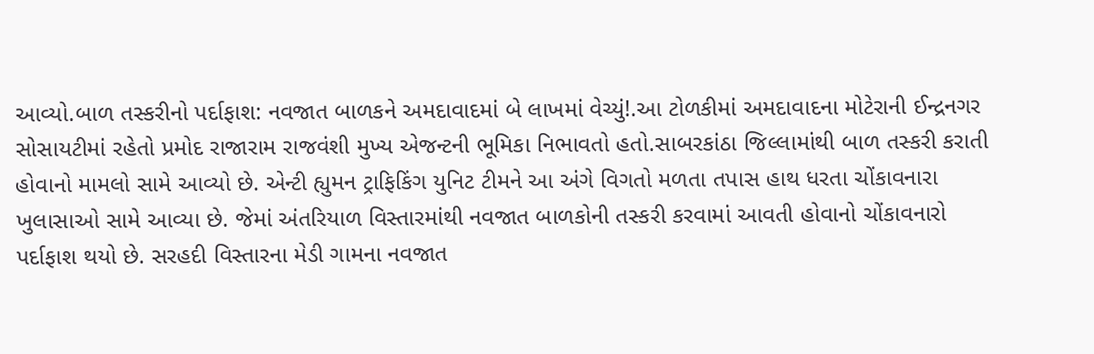આવ્યો.બાળ તસ્કરીનો પર્દાફાશ: નવજાત બાળકને અમદાવાદમાં બે લાખમાં વેચ્યું!.આ ટોળકીમાં અમદાવાદના મોટેરાની ઈન્દ્રનગર સોસાયટીમાં રહેતો પ્રમોદ રાજારામ રાજવંશી મુખ્ય એજન્ટની ભૂમિકા નિભાવતો હતો.સાબરકાંઠા જિલ્લામાંથી બાળ તસ્કરી કરાતી હોવાનો મામલો સામે આવ્યો છે. એન્ટી હ્યુમન ટ્રાફિકિંગ યુનિટ ટીમને આ અંગે વિગતો મળતા તપાસ હાથ ધરતા ચોંકાવનારા ખુલાસાઓ સામે આવ્યા છે. જેમાં અંતરિયાળ વિસ્તારમાંથી નવજાત બાળકોની તસ્કરી કરવામાં આવતી હોવાનો ચોંકાવનારો પર્દાફાશ થયો છે. સરહદી વિસ્તારના મેડી ગામના નવજાત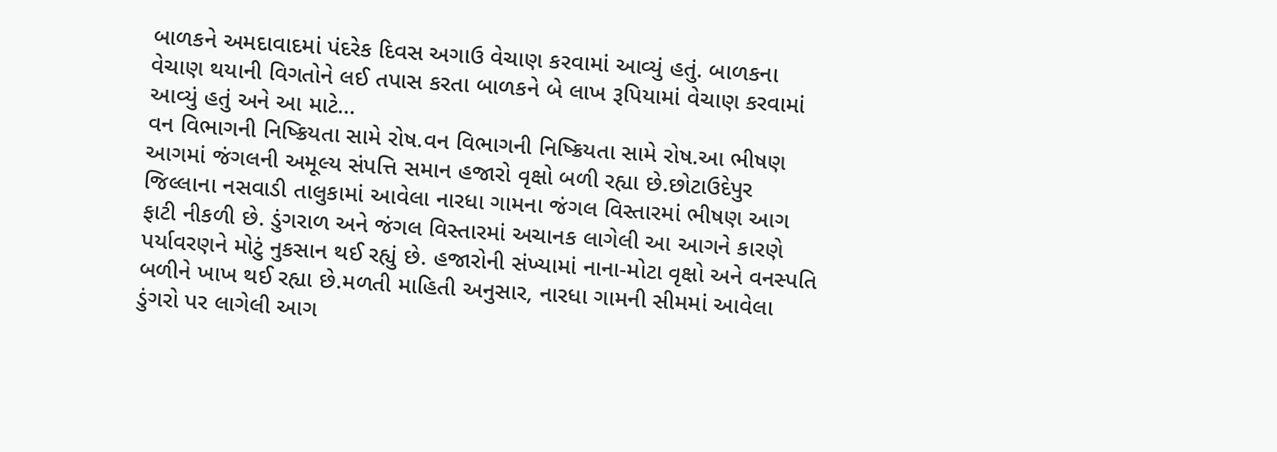બાળકને અમદાવાદમાં પંદરેક દિવસ અગાઉ વેચાણ કરવામાં આવ્યું હતું. બાળકના વેચાણ થયાની વિગતોને લઈ તપાસ કરતા બાળકને બે લાખ રૂપિયામાં વેચાણ કરવામાં આવ્યું હતું અને આ માટે…
વન વિભાગની નિષ્ક્રિયતા સામે રોષ.વન વિભાગની નિષ્ક્રિયતા સામે રોષ.આ ભીષણ આગમાં જંગલની અમૂલ્ય સંપત્તિ સમાન હજારો વૃક્ષો બળી રહ્યા છે.છોટાઉદેપુર જિલ્લાના નસવાડી તાલુકામાં આવેલા નારધા ગામના જંગલ વિસ્તારમાં ભીષણ આગ ફાટી નીકળી છે. ડુંગરાળ અને જંગલ વિસ્તારમાં અચાનક લાગેલી આ આગને કારણે પર્યાવરણને મોટું નુકસાન થઈ રહ્યું છે. હજારોની સંખ્યામાં નાના-મોટા વૃક્ષો અને વનસ્પતિ બળીને ખાખ થઈ રહ્યા છે.મળતી માહિતી અનુસાર, નારધા ગામની સીમમાં આવેલા ડુંગરો પર લાગેલી આગ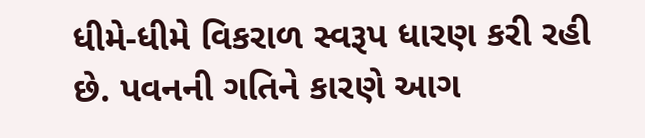ધીમે-ધીમે વિકરાળ સ્વરૂપ ધારણ કરી રહી છે. પવનની ગતિને કારણે આગ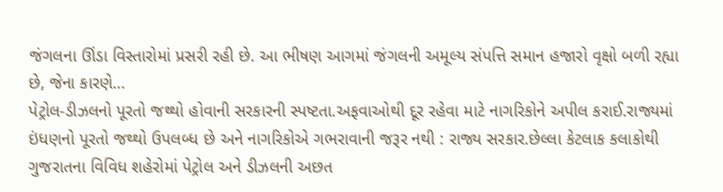જંગલના ઊંડા વિસ્તારોમાં પ્રસરી રહી છે. આ ભીષણ આગમાં જંગલની અમૂલ્ય સંપત્તિ સમાન હજારો વૃક્ષો બળી રહ્યા છે, જેના કારણે…
પેટ્રોલ-ડીઝલનો પૂરતો જથ્થો હોવાની સરકારની સ્પષ્ટતા.અફવાઓથી દૂર રહેવા માટે નાગરિકોને અપીલ કરાઈ.રાજ્યમાં ઇંધણનો પૂરતો જથ્થો ઉપલબ્ધ છે અને નાગરિકોએ ગભરાવાની જરૂર નથી : રાજ્ય સરકાર.છેલ્લા કેટલાક કલાકોથી ગુજરાતના વિવિધ શહેરોમાં પેટ્રોલ અને ડીઝલની અછત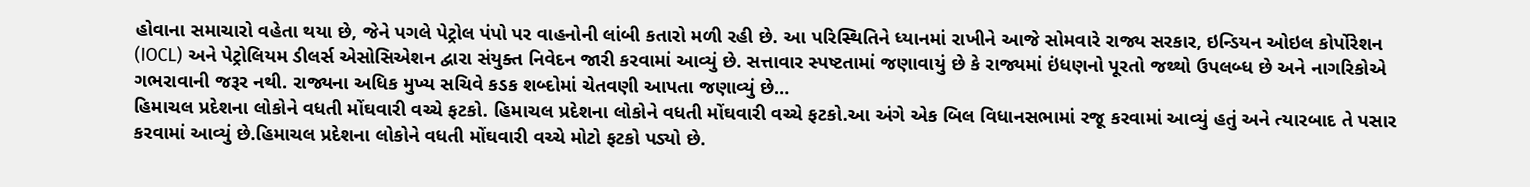હોવાના સમાચારો વહેતા થયા છે, જેને પગલે પેટ્રોલ પંપો પર વાહનોની લાંબી કતારો મળી રહી છે. આ પરિસ્થિતિને ધ્યાનમાં રાખીને આજે સોમવારે રાજ્ય સરકાર, ઇન્ડિયન ઓઇલ કોર્પોરેશન (IOCL) અને પેટ્રોલિયમ ડીલર્સ એસોસિએશન દ્વારા સંયુક્ત નિવેદન જારી કરવામાં આવ્યું છે. સત્તાવાર સ્પષ્ટતામાં જણાવાયું છે કે રાજ્યમાં ઇંધણનો પૂરતો જથ્થો ઉપલબ્ધ છે અને નાગરિકોએ ગભરાવાની જરૂર નથી. રાજ્યના અધિક મુખ્ય સચિવે કડક શબ્દોમાં ચેતવણી આપતા જણાવ્યું છે…
હિમાચલ પ્રદેશના લોકોને વધતી મોંઘવારી વચ્ચે ફટકો. હિમાચલ પ્રદેશના લોકોને વધતી મોંઘવારી વચ્ચે ફટકો.આ અંગે એક બિલ વિધાનસભામાં રજૂ કરવામાં આવ્યું હતું અને ત્યારબાદ તે પસાર કરવામાં આવ્યું છે.હિમાચલ પ્રદેશના લોકોને વધતી મોંઘવારી વચ્ચે મોટો ફટકો પડ્યો છે.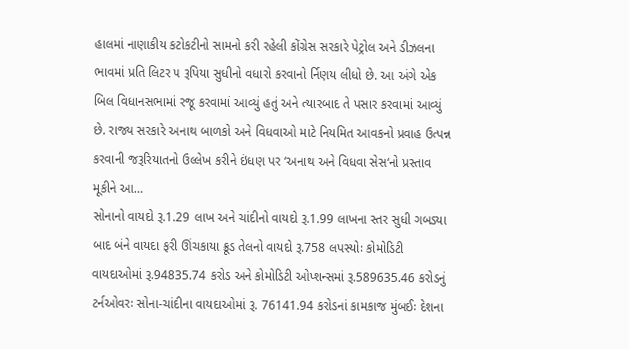હાલમાં નાણાકીય કટોકટીનો સામનો કરી રહેલી કોંગ્રેસ સરકારે પેટ્રોલ અને ડીઝલના ભાવમાં પ્રતિ લિટર ૫ રૂપિયા સુધીનો વધારો કરવાનો ર્નિણય લીધો છે. આ અંગે એક બિલ વિધાનસભામાં રજૂ કરવામાં આવ્યું હતું અને ત્યારબાદ તે પસાર કરવામાં આવ્યું છે. રાજ્ય સરકારે અનાથ બાળકો અને વિધવાઓ માટે નિયમિત આવકનો પ્રવાહ ઉત્પન્ન કરવાની જરૂરિયાતનો ઉલ્લેખ કરીને ઇંધણ પર ‘અનાથ અને વિધવા સેસ‘નો પ્રસ્તાવ મૂકીને આ…
સોનાનો વાયદો રૂ.1.29 લાખ અને ચાંદીનો વાયદો રૂ.1.99 લાખના સ્તર સુધી ગબડ્યા બાદ બંને વાયદા ફરી ઊંચકાયા ક્રૂડ તેલનો વાયદો રૂ.758 લપસ્યોઃ કોમોડિટી વાયદાઓમાં રૂ.94835.74 કરોડ અને કોમોડિટી ઓપ્શન્સમાં રૂ.589635.46 કરોડનું ટર્નઓવરઃ સોના-ચાંદીના વાયદાઓમાં રૂ. 76141.94 કરોડનાં કામકાજ મુંબઈઃ દેશના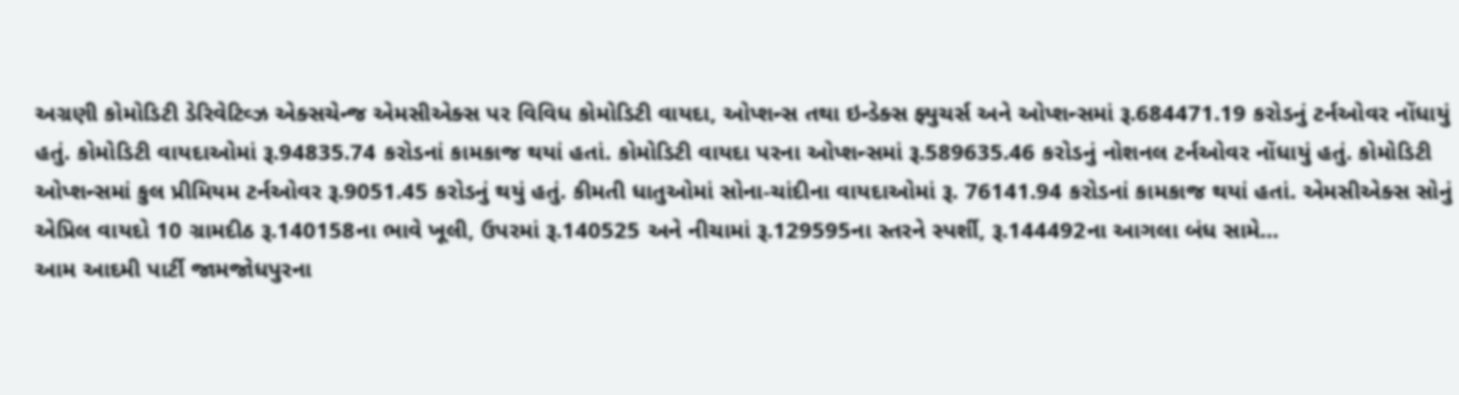અગ્રણી કોમોડિટી ડેરિવેટિવ્ઝ એક્સચેન્જ એમસીએક્સ પર વિવિધ કોમોડિટી વાયદા, ઓપ્શન્સ તથા ઇન્ડેક્સ ફ્યુચર્સ અને ઓપ્શન્સમાં રૂ.684471.19 કરોડનું ટર્નઓવર નોંધાયું હતું. કોમોડિટી વાયદાઓમાં રૂ.94835.74 કરોડનાં કામકાજ થયાં હતાં. કોમોડિટી વાયદા પરના ઓપ્શન્સમાં રૂ.589635.46 કરોડનું નોશનલ ટર્નઓવર નોંધાયું હતું. કોમોડિટી ઓપ્શન્સમાં કુલ પ્રીમિયમ ટર્નઓવર રૂ.9051.45 કરોડનું થયું હતું. કીમતી ધાતુઓમાં સોના-ચાંદીના વાયદાઓમાં રૂ. 76141.94 કરોડનાં કામકાજ થયાં હતાં. એમસીએક્સ સોનું એપ્રિલ વાયદો 10 ગ્રામદીઠ રૂ.140158ના ભાવે ખૂલી, ઉપરમાં રૂ.140525 અને નીચામાં રૂ.129595ના સ્તરને સ્પર્શી, રૂ.144492ના આગલા બંધ સામે…
આમ આદમી પાર્ટી જામજોધપુરના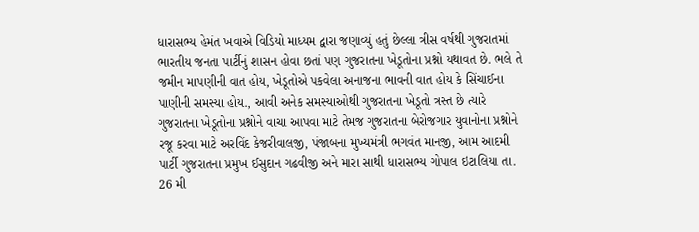ધારાસભ્ય હેમંત ખવાએ વિડિયો માધ્યમ દ્વારા જણાવ્યું હતું છેલ્લા ત્રીસ વર્ષથી ગુજરાતમાં ભારતીય જનતા પાર્ટીનું શાસન હોવા છતાં પણ ગુજરાતના ખેડૂતોના પ્રશ્નો યથાવત છે. ભલે તે જમીન માપણીની વાત હોય, ખેડૂતોએ પકવેલા અનાજના ભાવની વાત હોય કે સિંચાઈના પાણીની સમસ્યા હોય., આવી અનેક સમસ્યાઓથી ગુજરાતના ખેડૂતો ત્રસ્ત છે ત્યારે ગુજરાતના ખેડૂતોના પ્રશ્નોને વાચા આપવા માટે તેમજ ગુજરાતના બેરોજગાર યુવાનોના પ્રશ્નોને રજૂ કરવા માટે અરવિંદ કેજરીવાલજી, પંજાબના મુખ્યમંત્રી ભગવંત માનજી, આમ આદમી પાર્ટી ગુજરાતના પ્રમુખ ઈસુદાન ગઢવીજી અને મારા સાથી ધારાસભ્ય ગોપાલ ઇટાલિયા તા. 26 મી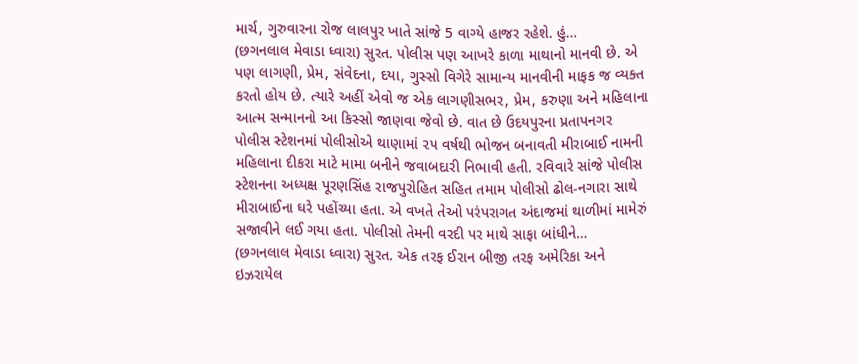માર્ચ, ગુરુવારના રોજ લાલપુર ખાતે સાંજે 5 વાગ્યે હાજર રહેશે. હું…
(છગનલાલ મેવાડા ધ્વારા) સુરત. પોલીસ પણ આખરે કાળા માથાનો માનવી છે. એ પણ લાગણી, પ્રેમ, સંવેદના, દયા, ગુસ્સો વિગેરે સામાન્ય માનવીની માફક જ વ્યક્ત કરતો હોય છે. ત્યારે અહીં એવો જ એક લાગણીસભર, પ્રેમ, કરુણા અને મહિલાના આત્મ સન્માનનો આ કિસ્સો જાણવા જેવો છે. વાત છે ઉદયપુરના પ્રતાપનગર પોલીસ સ્ટેશનમાં પોલીસોએ થાણામાં ૨૫ વર્ષથી ભોજન બનાવતી મીરાબાઈ નામની મહિલાના દીકરા માટે મામા બનીને જવાબદારી નિભાવી હતી. રવિવારે સાંજે પોલીસ સ્ટેશનના અધ્યક્ષ પૂરણસિંહ રાજપુરોહિત સહિત તમામ પોલીસો ઢોલ-નગારા સાથે મીરાબાઈના ઘરે પહોંચ્યા હતા. એ વખતે તેઓ પરંપરાગત અંદાજમાં થાળીમાં મામેરું સજાવીને લઈ ગયા હતા. પોલીસો તેમની વરદી પર માથે સાફા બાંધીને…
(છગનલાલ મેવાડા ધ્વારા) સુરત. એક તરફ ઈરાન બીજી તરફ અમેરિકા અને ઇઝરાયેલ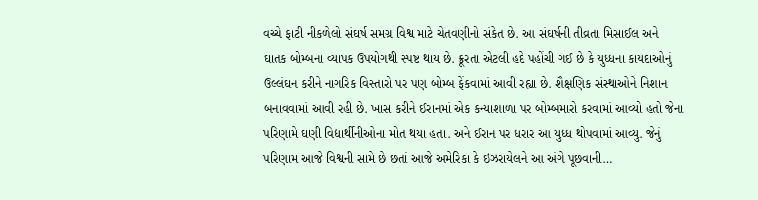વચ્ચે ફાટી નીકળેલો સંઘર્ષ સમગ્ર વિશ્વ માટે ચેતવણીનો સંકેત છે. આ સંઘર્ષની તીવ્રતા મિસાઈલ અને ઘાતક બોમ્બના વ્યાપક ઉપયોગથી સ્પષ્ટ થાય છે. ક્રૂરતા એટલી હદે પહોંચી ગઈ છે કે યુધ્ધના કાયદાઓનું ઉલ્લંઘન કરીને નાગરિક વિસ્તારો પર પણ બોમ્બ ફેંકવામાં આવી રહ્યા છે. શૈક્ષણિક સંસ્થાઓને નિશાન બનાવવામાં આવી રહી છે. ખાસ કરીને ઈરાનમાં એક કન્યાશાળા પર બોમ્બમારો કરવામાં આવ્યો હતો જેના પરિણામે ઘણી વિદ્યાર્થીનીઓના મોત થયા હતા. અને ઈરાન પર ધરાર આ યુધ્ધ થોપવામાં આવ્યુ. જેનું પરિણામ આજે વિશ્વની સામે છે છતાં આજે અમેરિકા કે ઇઝરાયેલને આ અંગે પૂછવાની…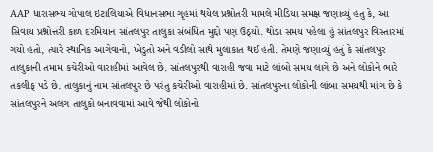AAP ધારાસભ્ય ગોપાલ ઇટાલિયાએ વિધાનસભા ગૃહમાં થયેલ પ્રશ્નોતરી મામલે મીડિયા સમક્ષ જણાવ્યું હતુ કે, આ સિવાય પ્રશ્નોત્તરી કાળ દરમિયાન સાંતલપુર તાલુકા સંબંધિત મુદ્દો પણ ઉઠ્યો. થોડા સમય પહેલા હું સાંતલપુર વિસ્તારમાં ગયો હતો, ત્યારે સ્થાનિક આગેવાનો, ખેડુતો અને વડીલો સાથે મુલાકાત થઈ હતી. તેમણે જણાવ્યું હતું કે સાંતલપુર તાલુકાની તમામ કચેરીઓ વારાહીમાં આવેલ છે. સાંતલપુરથી વારાહી જવા માટે લાંબો સમય લાગે છે અને લોકોને ભારે તકલીફ પડે છે. તાલુકાનું નામ સાંતલપુર છે પરંતુ કચેરીઓ વારાહીમાં છે. સાંતલપુરના લોકોની લાંબા સમયથી માંગ છે કે સાંતલપુરને અલગ તાલુકો બનાવવામાં આવે જેથી લોકોનો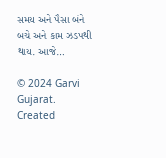સમય અને પૈસા બંને બચે અને કામ ઝડપથી થાય. આજે…

© 2024 Garvi Gujarat. Created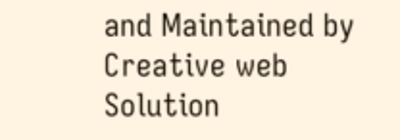and Maintained by Creative web Solution